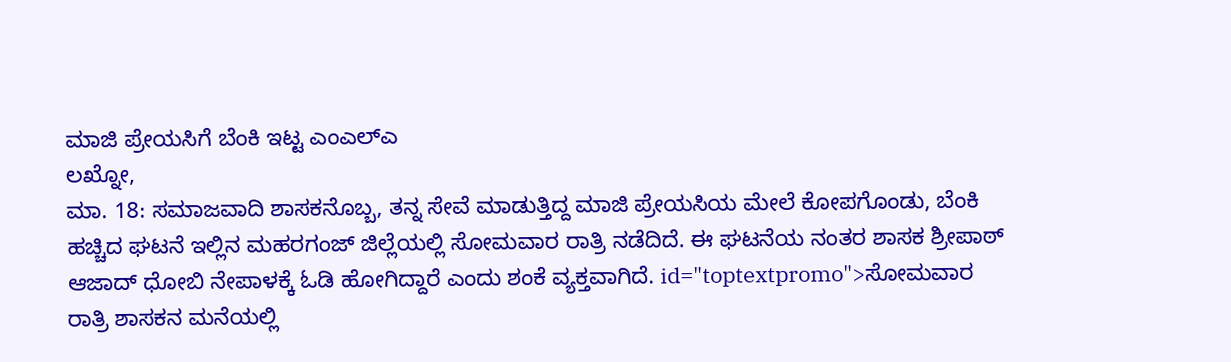ಮಾಜಿ ಪ್ರೇಯಸಿಗೆ ಬೆಂಕಿ ಇಟ್ಟ ಎಂಎಲ್ಎ
ಲಖ್ನೋ,
ಮಾ. 18: ಸಮಾಜವಾದಿ ಶಾಸಕನೊಬ್ಬ, ತನ್ನ ಸೇವೆ ಮಾಡುತ್ತಿದ್ದ ಮಾಜಿ ಪ್ರೇಯಸಿಯ ಮೇಲೆ ಕೋಪಗೊಂಡು, ಬೆಂಕಿ ಹಚ್ಚಿದ ಘಟನೆ ಇಲ್ಲಿನ ಮಹರಗಂಜ್ ಜಿಲ್ಲೆಯಲ್ಲಿ ಸೋಮವಾರ ರಾತ್ರಿ ನಡೆದಿದೆ. ಈ ಘಟನೆಯ ನಂತರ ಶಾಸಕ ಶ್ರೀಪಾಠ್ ಆಜಾದ್ ಧೋಬಿ ನೇಪಾಳಕ್ಕೆ ಓಡಿ ಹೋಗಿದ್ದಾರೆ ಎಂದು ಶಂಕೆ ವ್ಯಕ್ತವಾಗಿದೆ. id="toptextpromo">ಸೋಮವಾರ
ರಾತ್ರಿ ಶಾಸಕನ ಮನೆಯಲ್ಲಿ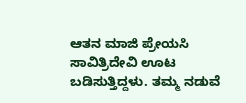ಆತನ ಮಾಜಿ ಪ್ರೇಯಸಿ ಸಾವಿತ್ರಿದೇವಿ ಊಟ ಬಡಿಸುತ್ತಿದ್ದಳು. ತಮ್ಮ ನಡುವೆ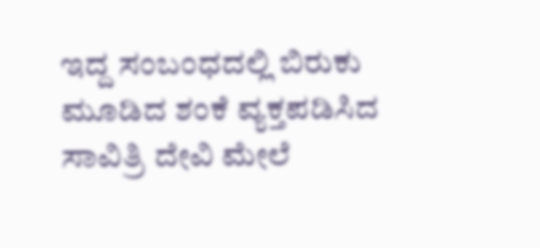ಇದ್ದ ಸಂಬಂಧದಲ್ಲಿ ಬಿರುಕು ಮೂಡಿದ ಶಂಕೆ ವ್ಯಕ್ತಪಡಿಸಿದ ಸಾವಿತ್ರಿ ದೇವಿ ಮೇಲೆ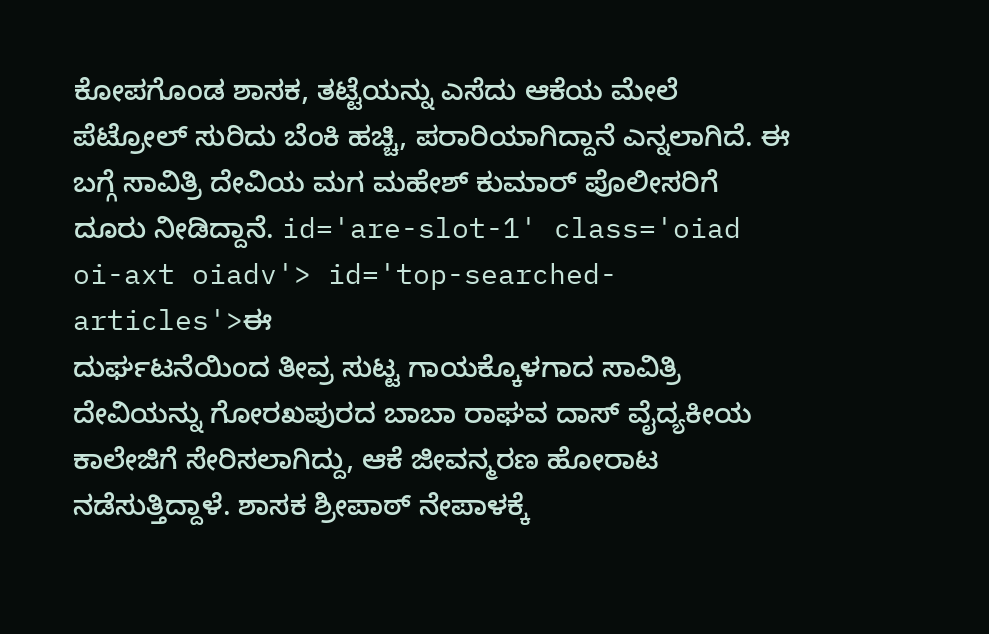ಕೋಪಗೊಂಡ ಶಾಸಕ, ತಟ್ಟೆಯನ್ನು ಎಸೆದು ಆಕೆಯ ಮೇಲೆ ಪೆಟ್ರೋಲ್ ಸುರಿದು ಬೆಂಕಿ ಹಚ್ಚಿ, ಪರಾರಿಯಾಗಿದ್ದಾನೆ ಎನ್ನಲಾಗಿದೆ. ಈ ಬಗ್ಗೆ ಸಾವಿತ್ರಿ ದೇವಿಯ ಮಗ ಮಹೇಶ್ ಕುಮಾರ್ ಪೊಲೀಸರಿಗೆ ದೂರು ನೀಡಿದ್ದಾನೆ. id='are-slot-1' class='oiad oi-axt oiadv'> id='top-searched-articles'>ಈ
ದುರ್ಘಟನೆಯಿಂದ ತೀವ್ರ ಸುಟ್ಟ ಗಾಯಕ್ಕೊಳಗಾದ ಸಾವಿತ್ರಿ ದೇವಿಯನ್ನು ಗೋರಖಪುರದ ಬಾಬಾ ರಾಘವ ದಾಸ್ ವೈದ್ಯಕೀಯ ಕಾಲೇಜಿಗೆ ಸೇರಿಸಲಾಗಿದ್ದು, ಆಕೆ ಜೀವನ್ಮರಣ ಹೋರಾಟ ನಡೆಸುತ್ತಿದ್ದಾಳೆ. ಶಾಸಕ ಶ್ರೀಪಾಠ್ ನೇಪಾಳಕ್ಕೆ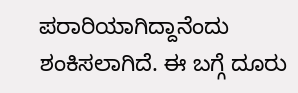ಪರಾರಿಯಾಗಿದ್ದಾನೆಂದು ಶಂಕಿಸಲಾಗಿದೆ. ಈ ಬಗ್ಗೆ ದೂರು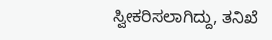ಸ್ವೀಕರಿಸಲಾಗಿದ್ದು, ತನಿಖೆ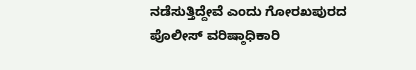ನಡೆಸುತ್ತಿದ್ದೇವೆ ಎಂದು ಗೋರಖಪುರದ ಪೊಲೀಸ್ ವರಿಷ್ಠಾಧಿಕಾರಿ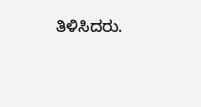ತಿಳಿಸಿದರು.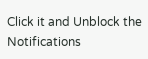Click it and Unblock the Notifications